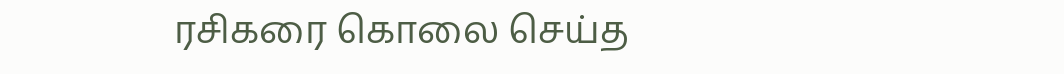ரசிகரை கொலை செய்த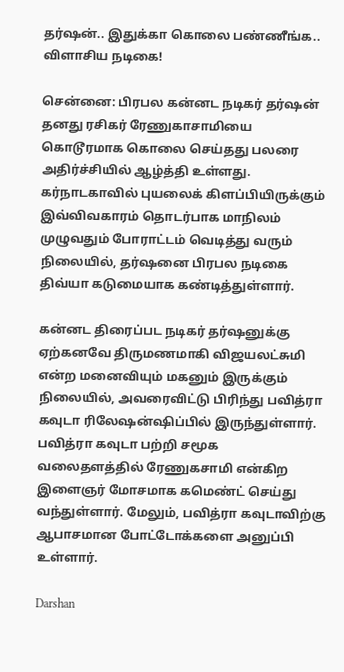தர்ஷன்.. இதுக்கா கொலை பண்ணீங்க.. விளாசிய நடிகை!

சென்னை: பிரபல கன்னட நடிகர் தர்ஷன் தனது ரசிகர் ரேணுகாசாமியை கொடூரமாக கொலை செய்தது பலரை அதிர்ச்சியில் ஆழ்த்தி உள்ளது. கர்நாடகாவில் புயலைக் கிளப்பியிருக்கும் இவ்விவகாரம் தொடர்பாக மாநிலம் முழுவதும் போராட்டம் வெடித்து வரும் நிலையில், தர்ஷனை பிரபல நடிகை திவ்யா கடுமையாக கண்டித்துள்ளார்.

கன்னட திரைப்பட நடிகர் தர்ஷனுக்கு ஏற்கனவே திருமணமாகி விஜயலட்சுமி என்ற மனைவியும் மகனும் இருக்கும் நிலையில், அவரைவிட்டு பிரிந்து பவித்ரா கவுடா ரிலேஷன்ஷிப்பில் இருந்துள்ளார். பவித்ரா கவுடா பற்றி சமூக வலைதளத்தில் ரேணுகசாமி என்கிற இளைஞர் மோசமாக கமெண்ட் செய்து வந்துள்ளார். மேலும், பவித்ரா கவுடாவிற்கு ஆபாசமான போட்டோக்களை அனுப்பி உள்ளார்.

Darshan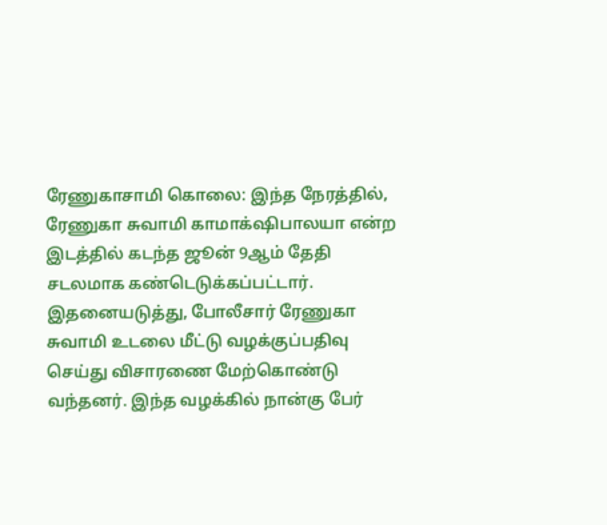ரேணுகாசாமி கொலை: இந்த நேரத்தில், ரேணுகா சுவாமி காமாக்‌ஷிபாலயா என்ற இடத்தில் கடந்த ஜூன் 9ஆம் தேதி சடலமாக கண்டெடுக்கப்பட்டார். இதனையடுத்து, போலீசார் ரேணுகா சுவாமி உடலை மீட்டு வழக்குப்பதிவு செய்து விசாரணை மேற்கொண்டு வந்தனர். இந்த வழக்கில் நான்கு பேர்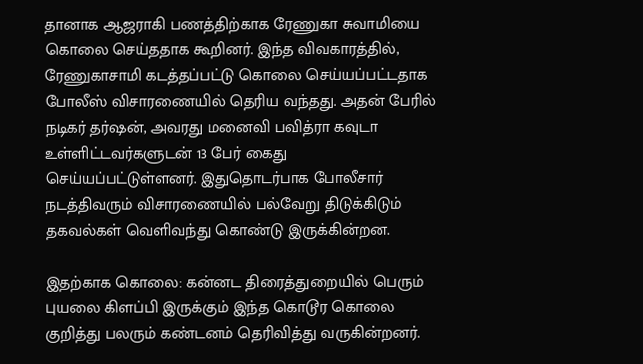தானாக ஆஜராகி பணத்திற்காக ரேணுகா சுவாமியை கொலை செய்ததாக கூறினர். இந்த விவகாரத்தில், ரேணுகாசாமி கடத்தப்பட்டு கொலை செய்யப்பட்டதாக போலீஸ் விசாரணையில் தெரிய வந்தது. அதன் பேரில் நடிகர் தர்ஷன், அவரது மனைவி பவித்ரா கவுடா உள்ளிட்டவர்களுடன் 13 பேர் கைது செய்யப்பட்டுள்ளனர். இதுதொடர்பாக போலீசார் நடத்திவரும் விசாரணையில் பல்வேறு திடுக்கிடும் தகவல்கள் வெளிவந்து கொண்டு இருக்கின்றன.

இதற்காக கொலை: கன்னட திரைத்துறையில் பெரும் புயலை கிளப்பி இருக்கும் இந்த கொடூர கொலை குறித்து பலரும் கண்டனம் தெரிவித்து வருகின்றனர்.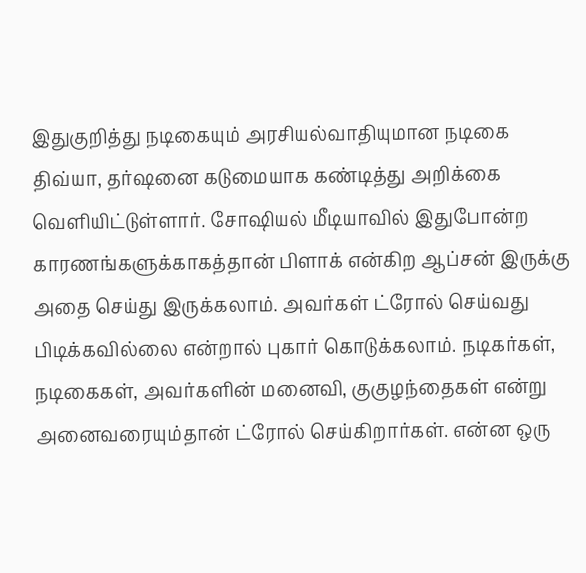இதுகுறித்து நடிகையும் அரசியல்வாதியுமான நடிகை திவ்யா, தர்ஷனை கடுமையாக கண்டித்து அறிக்கை வெளியிட்டுள்ளார். சோஷியல் மீடியாவில் இதுபோன்ற காரணங்களுக்காகத்தான் பிளாக் என்கிற ஆப்சன் இருக்கு அதை செய்து இருக்கலாம். அவர்கள் ட்ரோல் செய்வது பிடிக்கவில்லை என்றால் புகார் கொடுக்கலாம். நடிகர்கள், நடிகைகள், அவர்களின் மனைவி, குகுழந்தைகள் என்று அனைவரையும்தான் ட்ரோல் செய்கிறார்கள். என்ன ஒரு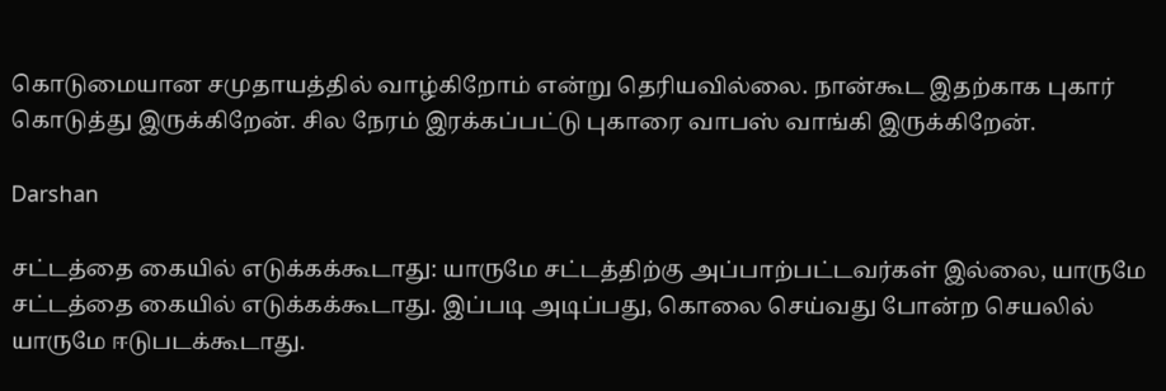கொடுமையான சமுதாயத்தில் வாழ்கிறோம் என்று தெரியவில்லை. நான்கூட இதற்காக புகார் கொடுத்து இருக்கிறேன். சில நேரம் இரக்கப்பட்டு புகாரை வாபஸ் வாங்கி இருக்கிறேன்.

Darshan

சட்டத்தை கையில் எடுக்கக்கூடாது: யாருமே சட்டத்திற்கு அப்பாற்பட்டவர்கள் இல்லை, யாருமே சட்டத்தை கையில் எடுக்கக்கூடாது. இப்படி அடிப்பது, கொலை செய்வது போன்ற செயலில் யாருமே ஈடுபடக்கூடாது.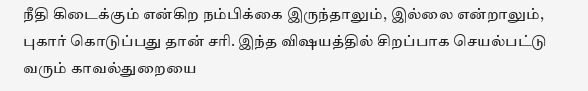நீதி கிடைக்கும் என்கிற நம்பிக்கை இருந்தாலும், இல்லை என்றாலும், புகார் கொடுப்பது தான் சரி. இந்த விஷயத்தில் சிறப்பாக செயல்பட்டு வரும் காவல்துறையை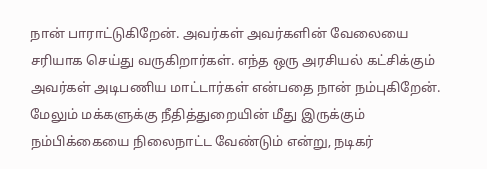நான் பாராட்டுகிறேன். அவர்கள் அவர்களின் வேலையை சரியாக செய்து வருகிறார்கள். எந்த ஒரு அரசியல் கட்சிக்கும் அவர்கள் அடிபணிய மாட்டார்கள் என்பதை நான் நம்புகிறேன். மேலும் மக்களுக்கு நீதித்துறையின் மீது இருக்கும் நம்பிக்கையை நிலைநாட்ட வேண்டும் என்று, நடிகர்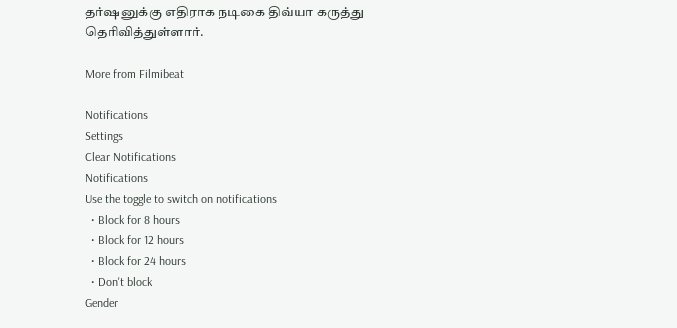தர்ஷனுக்கு எதிராக நடிகை திவ்யா கருத்து தெரிவித்துள்ளார்.

More from Filmibeat

Notifications
Settings
Clear Notifications
Notifications
Use the toggle to switch on notifications
  • Block for 8 hours
  • Block for 12 hours
  • Block for 24 hours
  • Don't block
Gender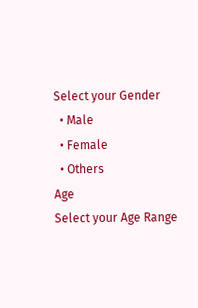Select your Gender
  • Male
  • Female
  • Others
Age
Select your Age Range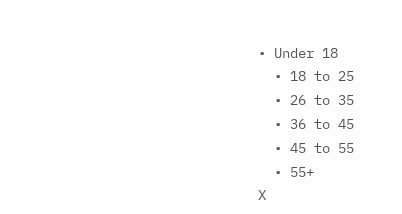• Under 18
  • 18 to 25
  • 26 to 35
  • 36 to 45
  • 45 to 55
  • 55+
X